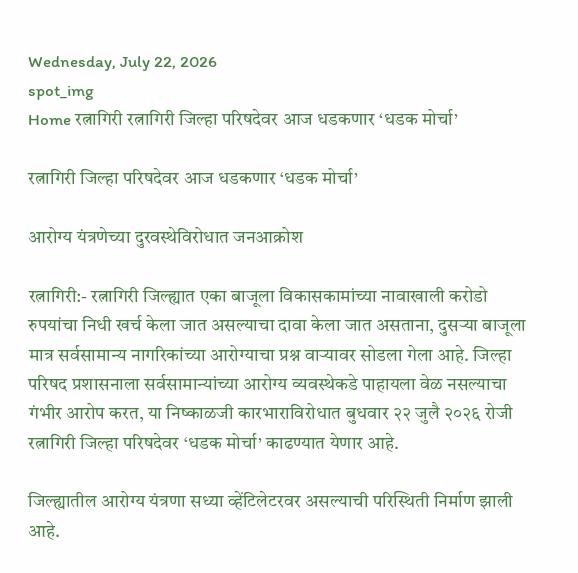Wednesday, July 22, 2026
spot_img
Home रत्नागिरी रत्नागिरी जिल्हा परिषदेवर आज धडकणार ‘धडक मोर्चा’

रत्नागिरी जिल्हा परिषदेवर आज धडकणार ‘धडक मोर्चा’

आरोग्य यंत्रणेच्या दुरवस्थेविरोधात जनआक्रोश

रत्नागिरी:- रत्नागिरी जिल्ह्यात एका बाजूला विकासकामांच्या नावाखाली करोडो रुपयांचा निधी खर्च केला जात असल्याचा दावा केला जात असताना, दुसऱ्या बाजूला मात्र सर्वसामान्य नागरिकांच्या आरोग्याचा प्रश्न वाऱ्यावर सोडला गेला आहे. जिल्हा परिषद प्रशासनाला सर्वसामान्यांच्या आरोग्य व्यवस्थेकडे पाहायला वेळ नसल्याचा गंभीर आरोप करत, या निष्काळजी कारभाराविरोधात बुधवार २२ जुलै २०२६ रोजी रत्नागिरी जिल्हा परिषदेवर ‘धडक मोर्चा’ काढण्यात येणार आहे.

जिल्ह्यातील आरोग्य यंत्रणा सध्या व्हेंटिलेटरवर असल्याची परिस्थिती निर्माण झाली आहे.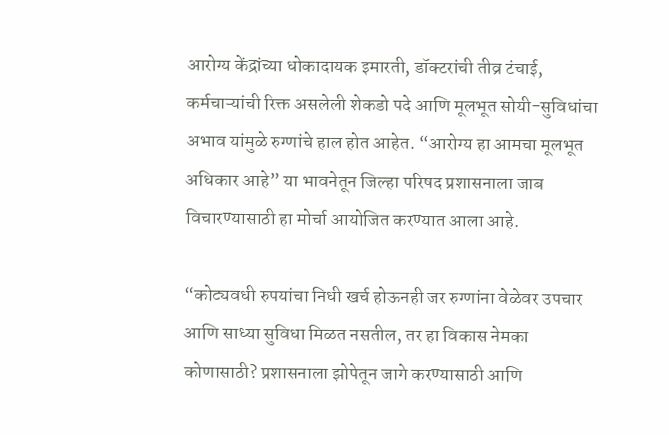आरोग्य केंद्रांच्या धोकादायक इमारती, डॉक्टरांची तीव्र टंचाई, कर्मचाऱ्यांची रिक्त असलेली शेकडो पदे आणि मूलभूत सोयी-सुविधांचा अभाव यांमुळे रुग्णांचे हाल होत आहेत. “आरोग्य हा आमचा मूलभूत अधिकार आहे” या भावनेतून जिल्हा परिषद प्रशासनाला जाब विचारण्यासाठी हा मोर्चा आयोजित करण्यात आला आहे.

“कोट्यवधी रुपयांचा निधी खर्च होऊनही जर रुग्णांना वेळेवर उपचार आणि साध्या सुविधा मिळत नसतील, तर हा विकास नेमका कोणासाठी? प्रशासनाला झोपेतून जागे करण्यासाठी आणि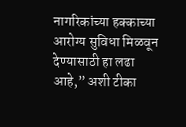नागरिकांच्या हक्काच्या आरोग्य सुविधा मिळवून देण्यासाठी हा लढा आहे,” अशी टीका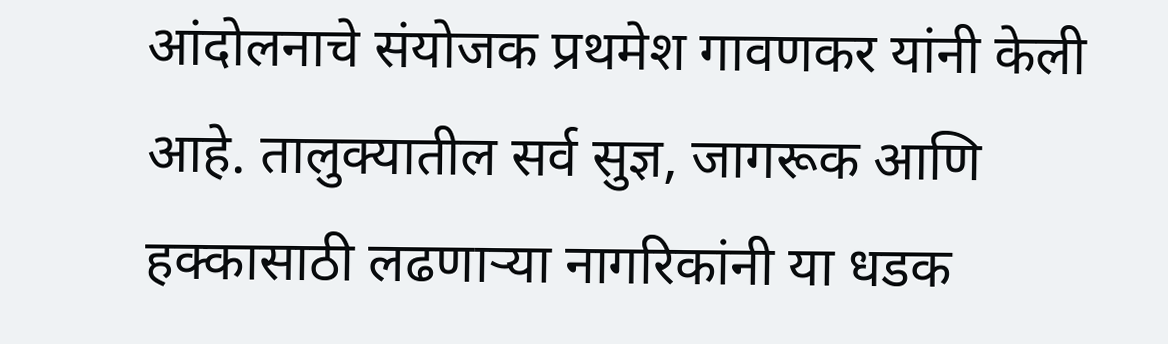आंदोलनाचे संयोजक प्रथमेश गावणकर यांनी केली आहे. तालुक्यातील सर्व सुज्ञ, जागरूक आणि हक्कासाठी लढणाऱ्या नागरिकांनी या धडक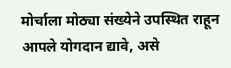मोर्चाला मोठ्या संख्येने उपस्थित राहून आपले योगदान द्यावे, असे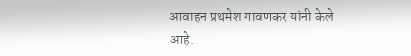आवाहन प्रथमेश गावणकर यांनी केले आहे.